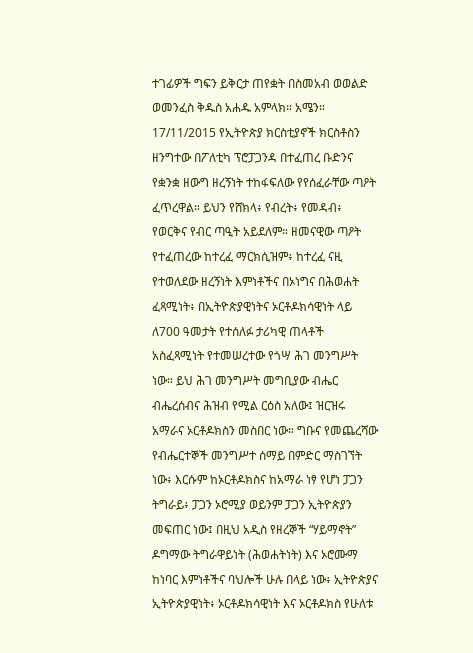ተገፊዎች ግፍን ይቅርታ ጠየቋት በስመአብ ወወልድ ወመንፈስ ቅዱስ አሐዱ አምላክ። አሜን። 17/11/2015 የኢትዮጵያ ክርስቲያኖች ክርስቶስን ዘንግተው በፖለቲካ ፕሮፓጋንዳ በተፈጠረ ቡድንና የቋንቋ ዘውግ ዘረኝነት ተከፋፍለው የየሰፈራቸው ጣዖት ፈጥረዋል። ይህን የሸክላ፥ የብረት፥ የመዳብ፥ የወርቅና የብር ጣዒት አይደለም። ዘመናዊው ጣዖት የተፈጠረው ከተረፈ ማርክሲዝም፥ ከተረፈ ናዚ የተወለደው ዘረኝነት እምነቶችና በኦነግና በሕወሐት ፈጻሚነት፥ በኢትዮጵያዊነትና ኦርቶዶክሳዊነት ላይ ለ700 ዓመታት የተሰለፉ ታሪካዊ ጠላቶች አስፈጻሚነት የተመሠረተው የጎሣ ሕገ መንግሥት ነው። ይህ ሕገ መንግሥት መግቢያው ብሔር ብሔረሰብና ሕዝብ የሚል ርዕስ አለው፤ ዝርዝሩ አማራና ኦርቶዶክስን መስበር ነው። ግቡና የመጨረሻው የብሔርተኞች መንግሥተ ሰማይ በምድር ማስገኘት ነው፥ እርሱም ከኦርቶዶክስና ከአማራ ነፃ የሆነ ፓጋን ትግራይ፥ ፓጋን ኦሮሚያ ወይንም ፓጋን ኢትዮጵያን መፍጠር ነው፤ በዚህ አዲስ የዘረኞች “ሃይማኖት” ዶግማው ትግራዋይነት (ሕወሐትነት) እና ኦሮሙማ ከነባር እምነቶችና ባህሎች ሁሉ በላይ ነው፥ ኢትዮጵያና ኢትዮጵያዊነት፥ ኦርቶዶክሳዊነት እና ኦርቶዶክስ የሁለቱ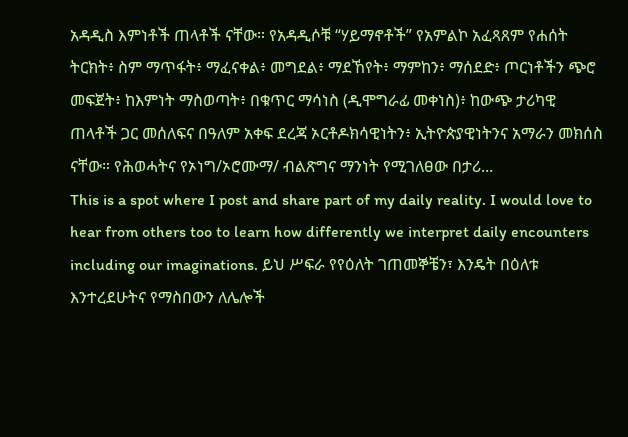አዳዲስ እምነቶች ጠላቶች ናቸው። የአዳዲሶቹ “ሃይማኖቶች” የአምልኮ አፈጻጸም የሐሰት ትርክት፥ ስም ማጥፋት፥ ማፈናቀል፥ መግደል፥ ማደኸየት፥ ማምከን፥ ማሰደድ፥ ጦርነቶችን ጭሮ መፍጀት፥ ከእምነት ማስወጣት፥ በቁጥር ማሳነስ (ዲሞግራፊ መቀነስ)፥ ከውጭ ታሪካዊ ጠላቶች ጋር መሰለፍና በዓለም አቀፍ ደረጃ ኦርቶዶክሳዊነትን፥ ኢትዮጵያዊነትንና አማራን መክሰስ ናቸው። የሕወሓትና የኦነግ/ኦሮሙማ/ ብልጽግና ማንነት የሚገለፀው በታሪ...
This is a spot where I post and share part of my daily reality. I would love to hear from others too to learn how differently we interpret daily encounters including our imaginations. ይህ ሥፍራ የየዕለት ገጠመኞቼን፣ እንዴት በዕለቱ እንተረደሁትና የማስበውን ለሌሎች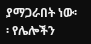ያማጋራበት ነው፡፡ የሌሎችን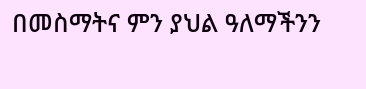በመስማትና ምን ያህል ዓለማችንን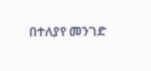በተለያየ መንገድ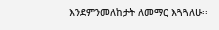እንደምንመለከታት ለመማር እጓጓለሁ፡፡